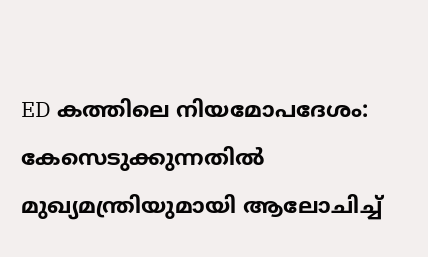ED കത്തിലെ നിയമോപദേശം: കേസെടുക്കുന്നതില്‍ മുഖ്യമന്ത്രിയുമായി ആലോചിച്ച്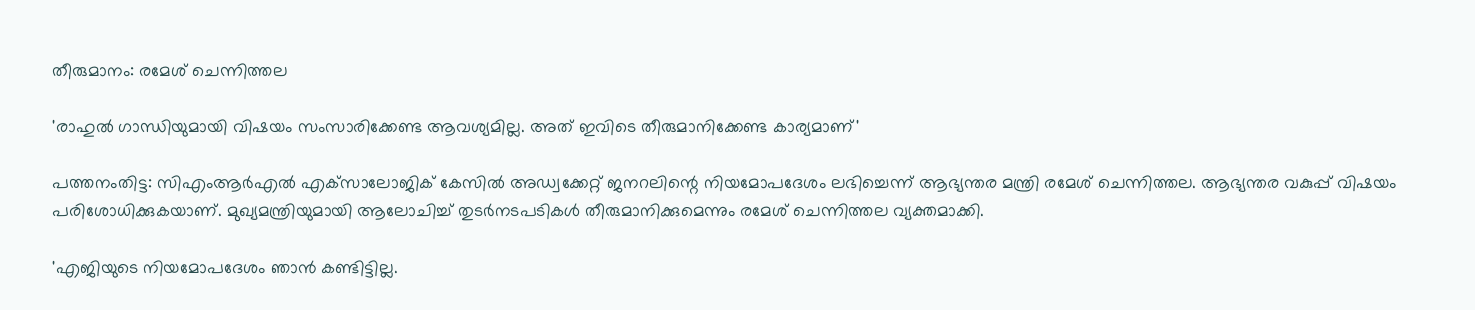തീരുമാനം: രമേശ് ചെന്നിത്തല

'രാഹുല്‍ ഗാന്ധിയുമായി വിഷയം സംസാരിക്കേണ്ട ആവശ്യമില്ല. അത് ഇവിടെ തീരുമാനിക്കേണ്ട കാര്യമാണ്'

പത്തനംതിട്ട: സിഎംആര്‍എല്‍ എക്‌സാലോജിക് കേസില്‍ അഡ്വക്കേറ്റ് ജനറലിന്റെ നിയമോപദേശം ലഭിച്ചെന്ന് ആഭ്യന്തര മന്ത്രി രമേശ് ചെന്നിത്തല. ആഭ്യന്തര വകുപ്പ് വിഷയം പരിശോധിക്കുകയാണ്. മുഖ്യമന്ത്രിയുമായി ആലോചിച്ച് തുടര്‍നടപടികള്‍ തീരുമാനിക്കുമെന്നും രമേശ് ചെന്നിത്തല വ്യക്തമാക്കി.

'എജിയുടെ നിയമോപദേശം ഞാന്‍ കണ്ടിട്ടില്ല.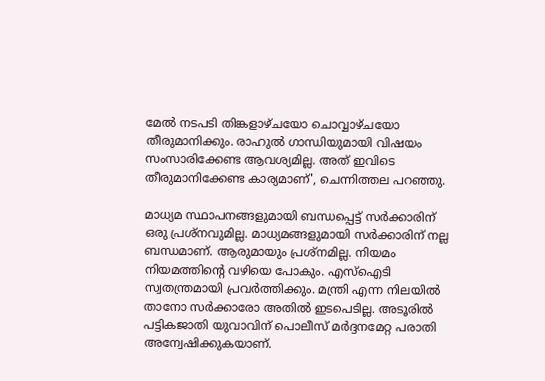മേല്‍ നടപടി തിങ്കളാഴ്ചയോ ചൊവ്വാഴ്ചയോ തീരുമാനിക്കും. രാഹുല്‍ ഗാന്ധിയുമായി വിഷയം സംസാരിക്കേണ്ട ആവശ്യമില്ല. അത് ഇവിടെ തീരുമാനിക്കേണ്ട കാര്യമാണ്', ചെന്നിത്തല പറഞ്ഞു.

മാധ്യമ സ്ഥാപനങ്ങളുമായി ബന്ധപ്പെട്ട് സര്‍ക്കാരിന് ഒരു പ്രശ്‌നവുമില്ല. മാധ്യമങ്ങളുമായി സര്‍ക്കാരിന് നല്ല ബന്ധമാണ്. ആരുമായും പ്രശ്‌നമില്ല. നിയമം നിയമത്തിന്റെ വഴിയെ പോകും. എസ്‌ഐടി സ്വതന്ത്രമായി പ്രവര്‍ത്തിക്കും. മന്ത്രി എന്ന നിലയില്‍ താനോ സര്‍ക്കാരോ അതില്‍ ഇടപെടില്ല. അടൂരില്‍ പട്ടികജാതി യുവാവിന് പൊലീസ് മര്‍ദ്ദനമേറ്റ പരാതി അന്വേഷിക്കുകയാണ്.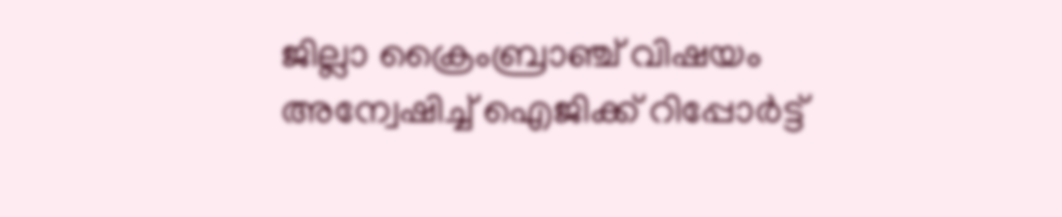ജില്ലാ ക്രൈംബ്രാഞ്ച് വിഷയം അന്വേഷിച്ച് ഐജിക്ക് റിപ്പോര്‍ട്ട്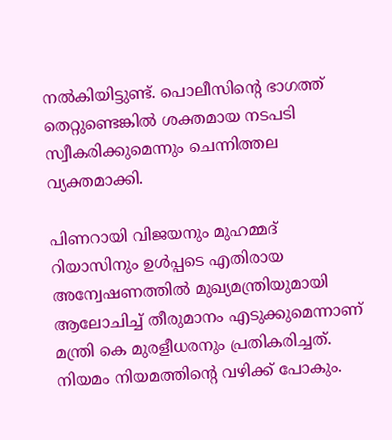നല്‍കിയിട്ടുണ്ട്. പൊലീസിന്റെ ഭാഗത്ത് തെറ്റുണ്ടെങ്കില്‍ ശക്തമായ നടപടി സ്വീകരിക്കുമെന്നും ചെന്നിത്തല വ്യക്തമാക്കി.

പിണറായി വിജയനും മുഹമ്മദ് റിയാസിനും ഉള്‍പ്പടെ എതിരായ അന്വേഷണത്തില്‍ മുഖ്യമന്ത്രിയുമായി ആലോചിച്ച് തീരുമാനം എടുക്കുമെന്നാണ് മന്ത്രി കെ മുരളീധരനും പ്രതികരിച്ചത്. നിയമം നിയമത്തിന്റെ വഴിക്ക് പോകും.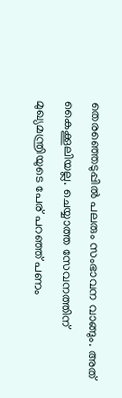തെരഞ്ഞെടുപ്പില്‍ പലരും സംഭാവന വാങ്ങും. അത് കൈക്കൂലിയല്ല. ചെയ്യാത്ത സേവനത്തിന് മുഖ്യമന്ത്രിയുടെ പേര് പറഞ്ഞ് പണം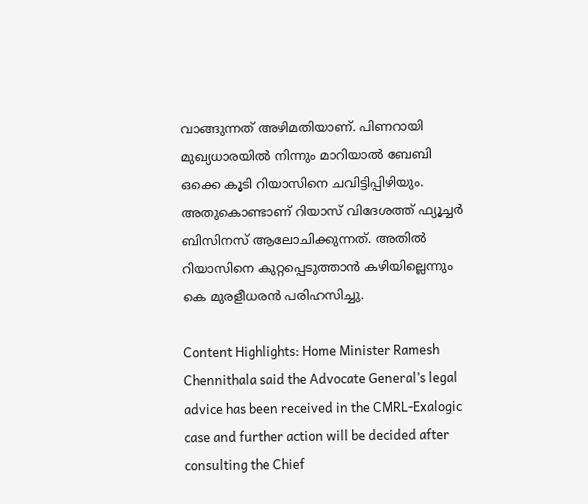വാങ്ങുന്നത് അഴിമതിയാണ്. പിണറായി മുഖ്യധാരയില്‍ നിന്നും മാറിയാല്‍ ബേബി ഒക്കെ കൂടി റിയാസിനെ ചവിട്ടിപ്പിഴിയും. അതുകൊണ്ടാണ് റിയാസ് വിദേശത്ത് ഫ്യൂച്ചര്‍ ബിസിനസ് ആലോചിക്കുന്നത്. അതില്‍ റിയാസിനെ കുറ്റപ്പെടുത്താന്‍ കഴിയില്ലെന്നും കെ മുരളീധരന്‍ പരിഹസിച്ചു.

Content Highlights: Home Minister Ramesh Chennithala said the Advocate General’s legal advice has been received in the CMRL-Exalogic case and further action will be decided after consulting the Chief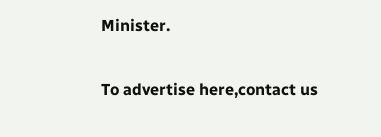Minister.

To advertise here,contact us